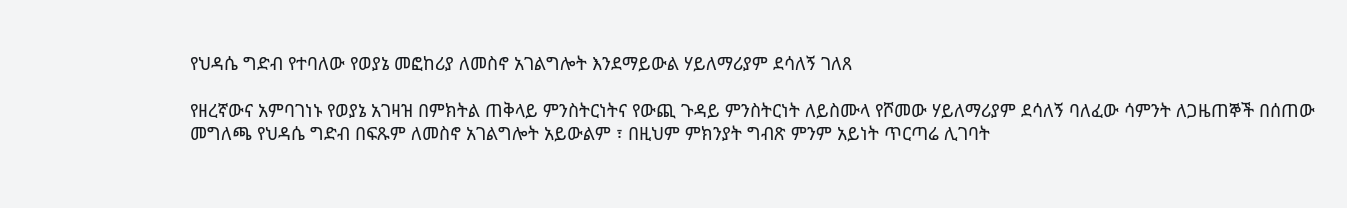የህዳሴ ግድብ የተባለው የወያኔ መፎከሪያ ለመስኖ አገልግሎት እንደማይውል ሃይለማሪያም ደሳለኝ ገለጸ

የዘረኛውና አምባገነኑ የወያኔ አገዛዝ በምክትል ጠቅላይ ምንስትርነትና የውጪ ጉዳይ ምንስትርነት ለይስሙላ የሾመው ሃይለማሪያም ደሳለኝ ባለፈው ሳምንት ለጋዜጠኞች በሰጠው መግለጫ የህዳሴ ግድብ በፍጹም ለመስኖ አገልግሎት አይውልም ፣ በዚህም ምክንያት ግብጽ ምንም አይነት ጥርጣሬ ሊገባት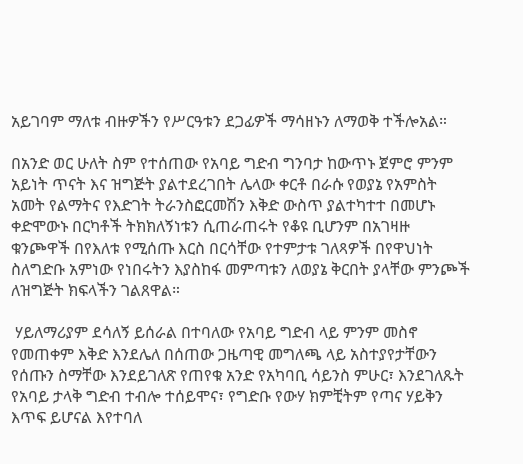አይገባም ማለቱ ብዙዎችን የሥርዓቱን ደጋፊዎች ማሳዘኑን ለማወቅ ተችሎአል።

በአንድ ወር ሁለት ስም የተሰጠው የአባይ ግድብ ግንባታ ከውጥኑ ጀምሮ ምንም አይነት ጥናት እና ዝግጅት ያልተደረገበት ሌላው ቀርቶ በራሱ የወያኔ የአምስት አመት የልማትና የእድገት ትራንስፎርመሽን እቅድ ውስጥ ያልተካተተ በመሆኑ ቀድሞውኑ በርካቶች ትክክለኝነቱን ሲጠራጠሩት የቆዩ ቢሆንም በአገዛዙ ቁንጮዋች በየእለቱ የሚሰጡ እርስ በርሳቸው የተምታቱ ገለጻዎች በየዋህነት ስለግድቡ አምነው የነበሩትን እያስከፋ መምጣቱን ለወያኔ ቅርበት ያላቸው ምንጮች ለዝግጅት ክፍላችን ገልጸዋል።

 ሃይለማሪያም ደሳለኝ ይሰራል በተባለው የአባይ ግድብ ላይ ምንም መስኖ የመጠቀም እቅድ እንደሌለ በሰጠው ጋዜጣዊ መግለጫ ላይ አስተያየታቸውን የሰጡን ስማቸው እንደይገለጽ የጠየቁ አንድ የአካባቢ ሳይንስ ምሁር፣ እንደገለጹት የአባይ ታላቅ ግድብ ተብሎ ተሰይሞና፣ የግድቡ የውሃ ክምቺትም የጣና ሃይቅን እጥፍ ይሆናል እየተባለ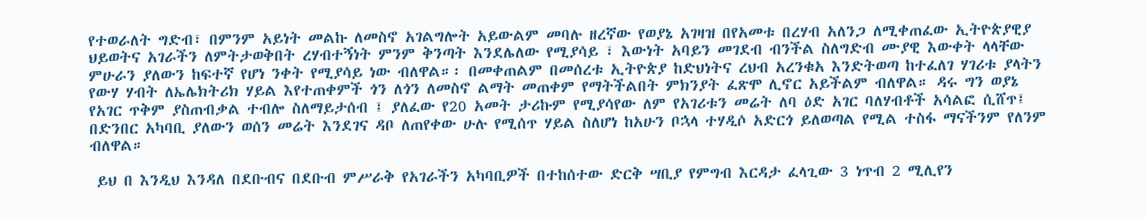የተወራለት ግድብ፣ በምንም አይነት መልኩ ለመስኖ አገልግሎት አይውልም መባሉ ዘረኛው የወያኔ አገዛዝ በየአመቱ በረሃብ አለንጋ ለሚቀጠፈው ኢትዮጵያዊያ ህይወትና አገራችን ለምትታወቅበት ረሃብተኝነት ምንም ቅንጣት እንደሌለው የሚያሳይ ፣ እውነት አባይን መገደብ ብንችል ስለግድብ ሙያዊ እውቀት ላላቸው ምሁራን ያለውን ከፍተኛ የሆነ ንቀት የሚያሳይ ነው ብለዋል።፡ በመቀጠልም በመሰረቱ ኢትዮጵያ ከድህነትና ረህብ አረንቁአ እንድትወጣ ከተፈለገ ሃገሪቱ ያላትን የውሃ ሃብት ለኤሌክትሪክ ሃይል እየተጠቀምች ጎን ለጎን ለመስኖ ልማት መጠቀም የማትችልበት ምክንያት ፈጽሞ ሊኖር አይችልም ብለዋል። ዳሩ ግን ወያኔ የአገር ጥቅም ያስጠብቃል ተብሎ ስለማይታሰብ ፤ ያለፈው የ20 አመት ታሪኩም የሚያሳየው ለም የአገሪቱን መሬት ለባ ዕድ አገር ባለሃብቶች አሳልፎ ሲሸጥ፤ በድንበር አካባቢ ያለውን ወሰን መሬት እንደገና ዳቦ ለጠየቀው ሁሉ የሚሰጥ ሃይል ስለሆነ ከአሁን ቦኋላ ተሃዲሶ አድርጎ ይለወጣል የሚል ተስፋ ማናችንም የለንም ብለዋል።

 ይህ በ እንዲህ እንዳለ በደቡብና በደቡብ ምሥራቅ የአገራችን አካባቢዎች በተከሰተው ድርቅ ሣቢያ የምግብ እርዳታ ፈላጊው 3 ነጥብ 2 ሚሊየን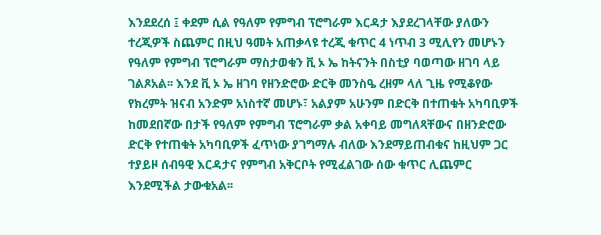እንደደረሰ ፤ ቀደም ሲል የዓለም የምግብ ፕሮግራም እርዳታ እያደረገላቸው ያለውን ተረጂዎች ስጨምር በዚህ ዓመት አጠቃላዩ ተረጂ ቁጥር 4 ነጥብ 3 ሚሊየን መሆኑን የዓለም የምግብ ፕሮግራም ማስታወቁን ቪ ኦ ኤ ከትናንት በስቲያ ባወጣው ዘገባ ላይ ገልጾአል፡፡ እንደ ቪ ኦ ኤ ዘገባ የዘንድሮው ድርቅ መንስዔ ረዘም ላለ ጊዜ የሚቆየው የክረምት ዝናብ አንድም አነስተኛ መሆኑ፣ አልያም አሁንም በድርቅ በተጠቁት አካባቢዎች ከመደበኛው በታች የዓለም የምግብ ፕሮግራም ቃል አቀባይ መግለጻቸውና በዘንድሮው ድርቅ የተጠቁት አካባቢዎች ፈጥነው ያገግማሉ ብለው እንደማይጠብቁና ከዚህም ጋር ተያይዞ ሰብዓዊ እርዳታና የምግብ አቅርቦት የሚፈልገው ሰው ቁጥር ሊጨምር እንደሚችል ታውቁአል፡፡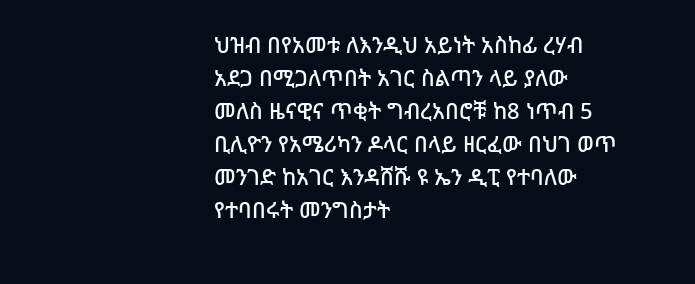ህዝብ በየአመቱ ለእንዲህ አይነት አስከፊ ረሃብ አደጋ በሚጋለጥበት አገር ስልጣን ላይ ያለው መለስ ዜናዊና ጥቂት ግብረአበሮቹ ከ8 ነጥብ 5 ቢሊዮን የአሜሪካን ዶላር በላይ ዘርፈው በህገ ወጥ መንገድ ከአገር እንዳሸሹ ዩ ኤን ዲፒ የተባለው የተባበሩት መንግስታት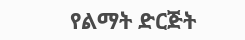የልማት ድርጅት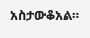አስታውቆአል።